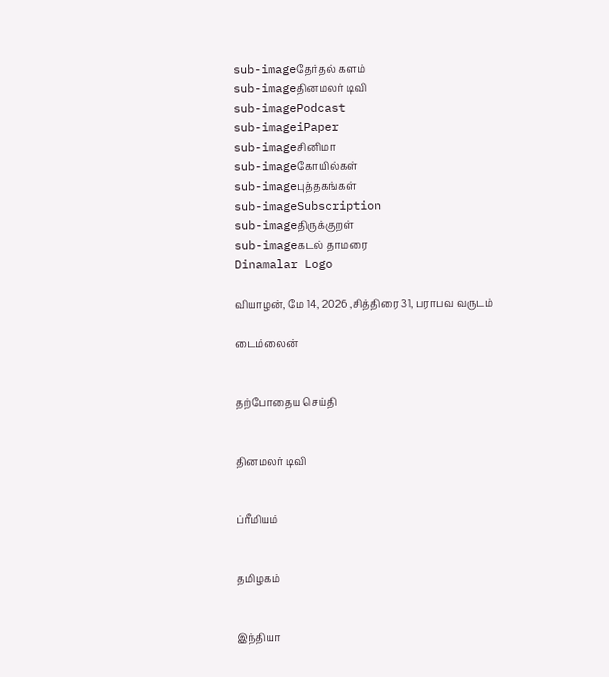sub-imageதேர்தல் களம்
sub-imageதினமலர் டிவி
sub-imagePodcast
sub-imageiPaper
sub-imageசினிமா
sub-imageகோயில்கள்
sub-imageபுத்தகங்கள்
sub-imageSubscription
sub-imageதிருக்குறள்
sub-imageகடல் தாமரை
Dinamalar Logo

வியாழன், மே 14, 2026 ,சித்திரை 31, பராபவ வருடம்

டைம்லைன்


தற்போதைய செய்தி


தினமலர் டிவி


ப்ரீமியம்


தமிழகம்


இந்தியா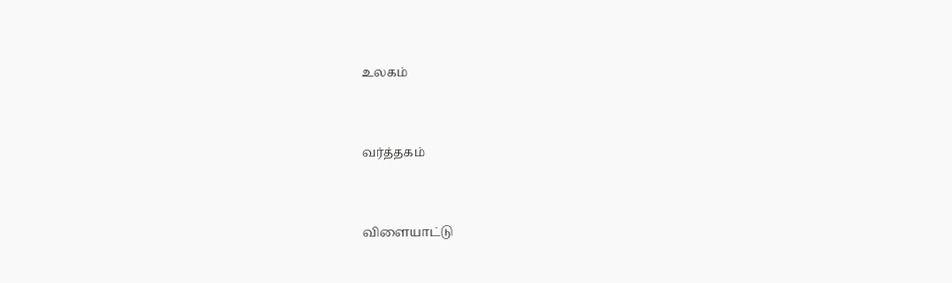உலகம்


வர்த்தகம்


விளையாட்டு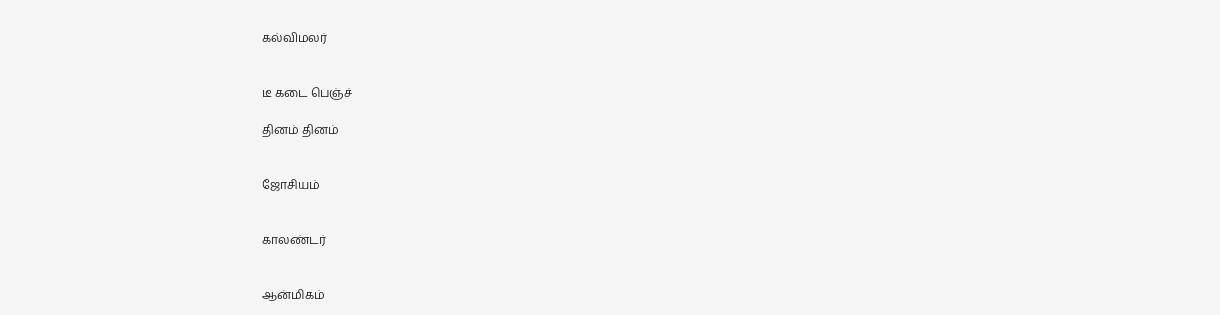கல்விமலர்


டீ கடை பெஞ்ச்

தினம் தினம்


ஜோசியம்


காலண்டர்


ஆன்மிகம்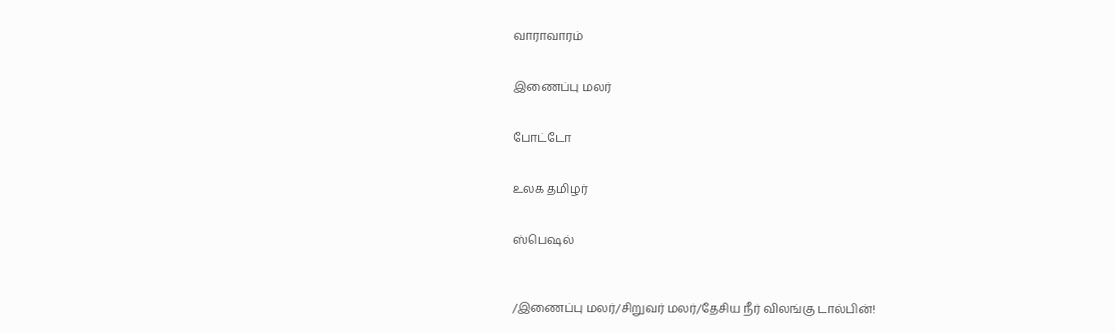வாராவாரம்


இணைப்பு மலர்


போட்டோ


உலக தமிழர்


ஸ்பெஷல்



/இணைப்பு மலர்/சிறுவர் மலர்/தேசிய நீர் விலங்கு டால்பின்!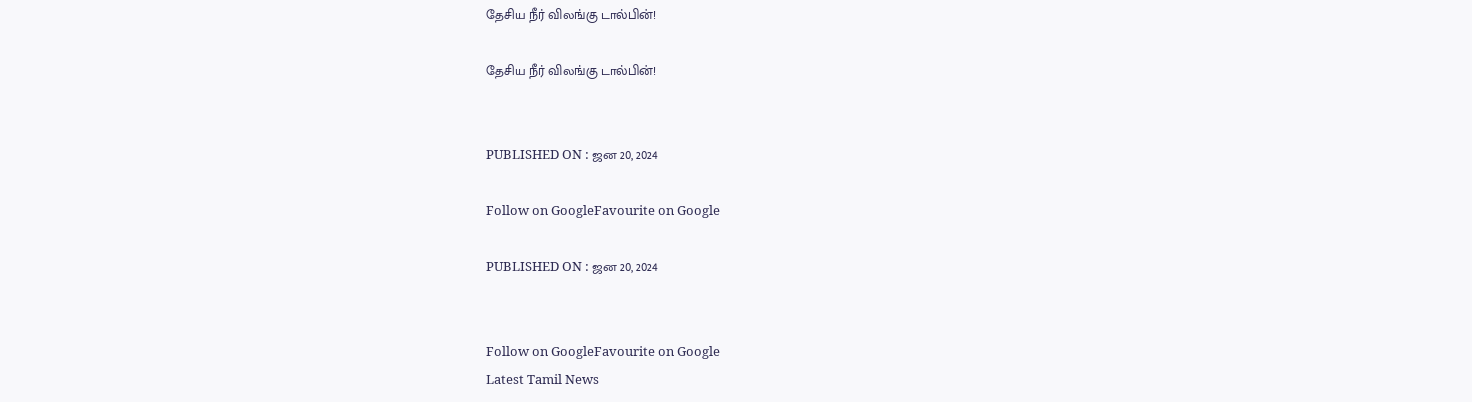தேசிய நீர் விலங்கு டால்பின்!

தேசிய நீர் விலங்கு டால்பின்!


PUBLISHED ON : ஜன 20, 2024

Follow on GoogleFavourite on Google

PUBLISHED ON : ஜன 20, 2024


Follow on GoogleFavourite on Google
Latest Tamil News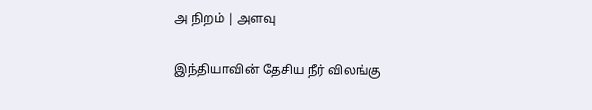அ நிறம் | அளவு

இந்தியாவின் தேசிய நீர் விலங்கு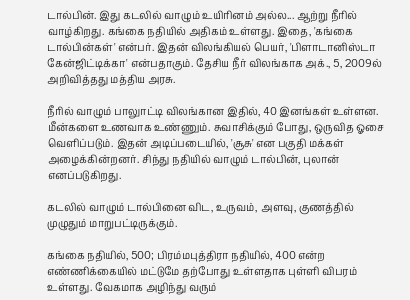டால்பின். இது கடலில் வாழும் உயிரினம் அல்ல... ஆற்று நீரில் வாழ்கிறது. கங்கை நதியில் அதிகம் உள்ளது. இதை, 'கங்கை டால்பின்கள்' என்பர். இதன் விலங்கியல் பெயர், 'பிளாடானிஸ்டா கேன்ஜிட்டிக்கா' என்பதாகும். தேசிய நீர் விலங்காக அக்., 5, 2009ல் அறிவித்தது மத்திய அரசு.

நீரில் வாழும் பாலுாட்டி விலங்கான இதில், 40 இனங்கள் உள்ளன. மீன்களை உணவாக உண்ணும். சுவாசிக்கும் போது, ஒருவித ஓசை வெளிப்படும். இதன் அடிப்படையில், 'சூசு' என பகுதி மக்கள் அழைக்கின்றனர். சிந்து நதியில் வாழும் டால்பின், புலான் எனப்படுகிறது.

கடலில் வாழும் டால்பினை விட, உருவம், அளவு, குணத்தில் முழுதும் மாறுபட்டிருக்கும்.

கங்கை நதியில், 500; பிரம்மபுத்திரா நதியில், 400 என்ற எண்ணிக்கையில் மட்டுமே தற்போது உள்ளதாக புள்ளி விபரம் உள்ளது. வேகமாக அழிந்து வரும்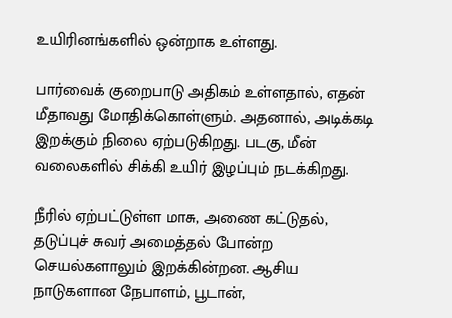உயிரினங்களில் ஒன்றாக உள்ளது.

பார்வைக் குறைபாடு அதிகம் உள்ளதால், எதன் மீதாவது மோதிக்கொள்ளும். அதனால், அடிக்கடி இறக்கும் நிலை ஏற்படுகிறது. படகு, மீன் வலைகளில் சிக்கி உயிர் இழப்பும் நடக்கிறது.

நீரில் ஏற்பட்டுள்ள மாசு, அணை கட்டுதல், தடுப்புச் சுவர் அமைத்தல் போன்ற செயல்களாலும் இறக்கின்றன. ஆசிய நாடுகளான நேபாளம், பூடான்,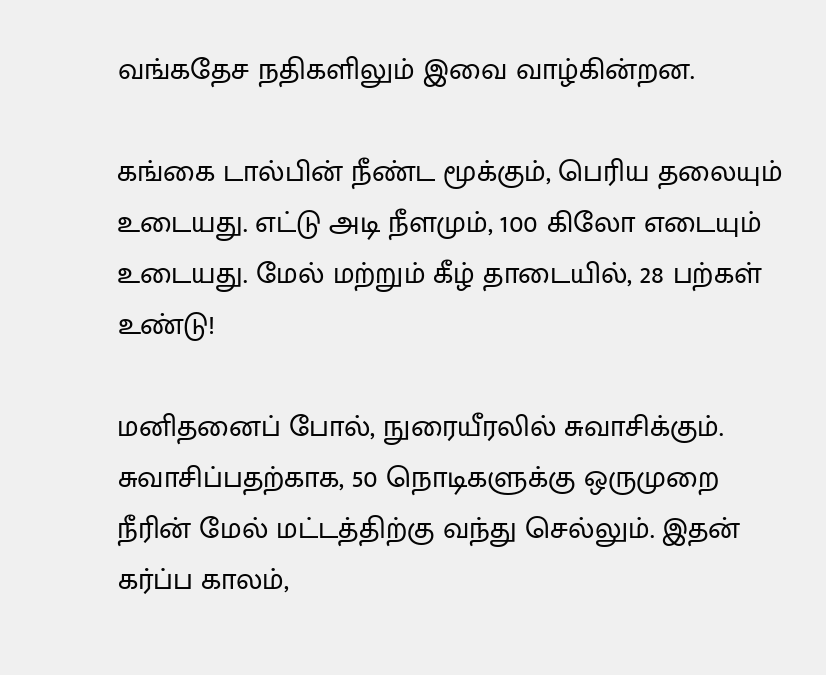வங்கதேச நதிகளிலும் இவை வாழ்கின்றன.

கங்கை டால்பின் நீண்ட மூக்கும், பெரிய தலையும் உடையது. எட்டு அடி நீளமும், 100 கிலோ எடையும் உடையது. மேல் மற்றும் கீழ் தாடையில், 28 பற்கள் உண்டு!

மனிதனைப் போல், நுரையீரலில் சுவாசிக்கும். சுவாசிப்பதற்காக, 50 நொடிகளுக்கு ஒருமுறை நீரின் மேல் மட்டத்திற்கு வந்து செல்லும். இதன் கர்ப்ப காலம்,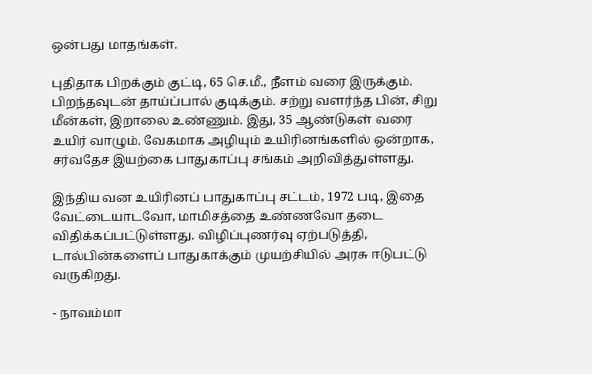ஒன்பது மாதங்கள்.

புதிதாக பிறக்கும் குட்டி, 65 செ.மீ., நீளம் வரை இருக்கும். பிறந்தவுடன் தாய்ப்பால் குடிக்கும். சற்று வளர்ந்த பின், சிறு மீன்கள், இறாலை உண்ணும். இது, 35 ஆண்டுகள் வரை உயிர் வாழும். வேகமாக அழியும் உயிரினங்களில் ஒன்றாக, சர்வதேச இயற்கை பாதுகாப்பு சங்கம் அறிவித்துள்ளது.

இந்திய வன உயிரினப் பாதுகாப்பு சட்டம், 1972 படி, இதை வேட்டையாடவோ, மாமிசத்தை உண்ணவோ தடை விதிக்கப்பட்டுள்ளது. விழிப்புணர்வு ஏற்படுத்தி, டால்பின்களைப் பாதுகாக்கும் முயற்சியில் அரசு ஈடுபட்டு வருகிறது.

- நாவம்மா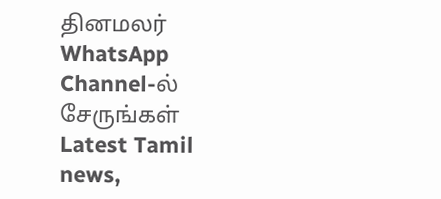தினமலர் WhatsApp Channel-ல் சேருங்கள்
Latest Tamil news,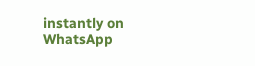instantly on WhatsApp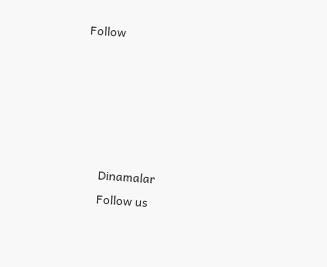Follow





      Dinamalar
      Follow us